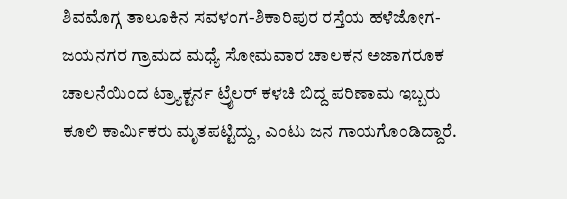ಶಿವಮೊಗ್ಗ ತಾಲೂಕಿನ ಸವಳಂಗ-ಶಿಕಾರಿಪುರ ರಸ್ತೆಯ ಹಳೆಜೋಗ- ಜಯನಗರ ಗ್ರಾಮದ ಮಧ್ಯೆ ಸೋಮವಾರ ಚಾಲಕನ ಅಜಾಗರೂಕ ಚಾಲನೆಯಿಂದ ಟ್ರ್ಯಾಕ್ಟರ್ನ ಟ್ರೈಲರ್ ಕಳಚಿ ಬಿದ್ದ ಪರಿಣಾಮ ಇಬ್ಬರು ಕೂಲಿ ಕಾರ್ಮಿಕರು ಮೃತಪಟ್ಟಿದ್ದು, ಎಂಟು ಜನ ಗಾಯಗೊಂಡಿದ್ದಾರೆ.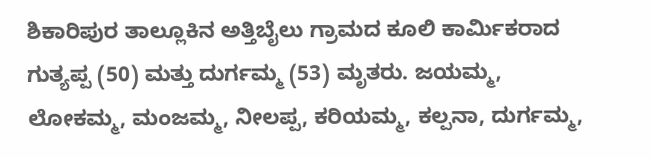ಶಿಕಾರಿಪುರ ತಾಲ್ಲೂಕಿನ ಅತ್ತಿಬೈಲು ಗ್ರಾಮದ ಕೂಲಿ ಕಾರ್ಮಿಕರಾದ ಗುತ್ಯಪ್ಪ (50) ಮತ್ತು ದುರ್ಗಮ್ಮ (53) ಮೃತರು. ಜಯಮ್ಮ, ಲೋಕಮ್ಮ, ಮಂಜಮ್ಮ, ನೀಲಪ್ಪ, ಕರಿಯಮ್ಮ, ಕಲ್ಪನಾ, ದುರ್ಗಮ್ಮ,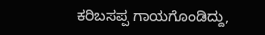ಕರಿಬಸಪ್ಪ ಗಾಯಗೊಂಡಿದ್ದು,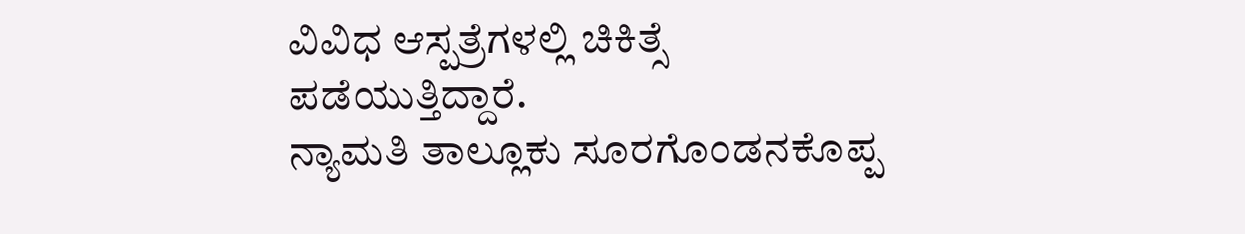ವಿವಿಧ ಆಸ್ಪತ್ರೆಗಳಲ್ಲಿ ಚಿಕಿತ್ಸೆ ಪಡೆಯುತ್ತಿದ್ದಾರೆ.
ನ್ಯಾಮತಿ ತಾಲ್ಲೂಕು ಸೂರಗೊಂಡನಕೊಪ್ಪ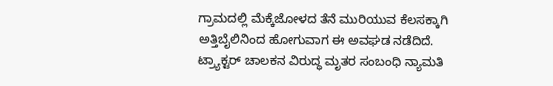ಗ್ರಾಮದಲ್ಲಿ ಮೆಕ್ಕೆಜೋಳದ ತೆನೆ ಮುರಿಯುವ ಕೆಲಸಕ್ಕಾಗಿ ಅತ್ತಿಬೈಲಿನಿಂದ ಹೋಗುವಾಗ ಈ ಅವಘಡ ನಡೆದಿದೆ.
ಟ್ರ್ಯಾಕ್ಟರ್ ಚಾಲಕನ ವಿರುದ್ಧ ಮೃತರ ಸಂಬಂಧಿ ನ್ಯಾಮತಿ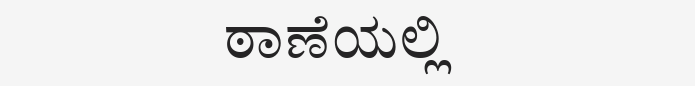ಠಾಣೆಯಲ್ಲಿ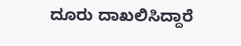ದೂರು ದಾಖಲಿಸಿದ್ದಾರೆ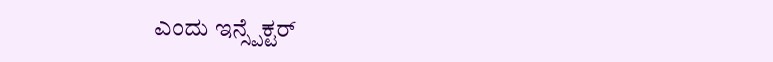ಎಂದು ಇನ್ಸ್ಪೆಕ್ಟರ್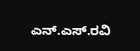ಎನ್.ಎಸ್.ರವಿ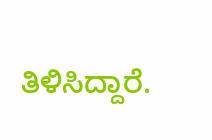ತಿಳಿಸಿದ್ದಾರೆ.